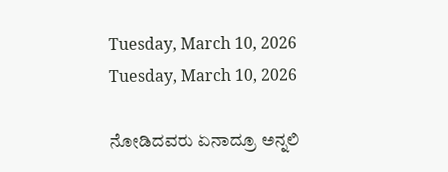Tuesday, March 10, 2026
Tuesday, March 10, 2026

ನೋಡಿದವರು ಏನಾದ್ರೂ ಅನ್ನಲಿ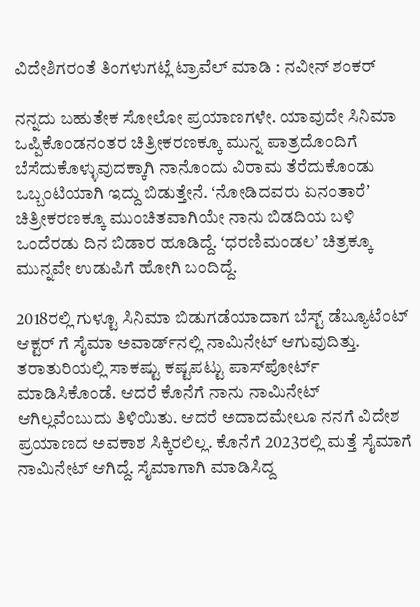ವಿದೇಶಿಗರಂತೆ ತಿಂಗಳುಗಟ್ಲೆ ಟ್ರಾವೆಲ್‌ ಮಾಡಿ : ನವೀನ್‌ ಶಂಕರ್‌

ನನ್ನದು ಬಹುತೇಕ ಸೋಲೋ ಪ್ರಯಾಣಗಳೇ. ಯಾವುದೇ ಸಿನಿಮಾ ಒಪ್ಪಿಕೊಂಡನಂತರ ಚಿತ್ರೀಕರಣಕ್ಕೂ ಮುನ್ನ ಪಾತ್ರದೊಂದಿಗೆ ಬೆಸೆದುಕೊಳ್ಳುವುದಕ್ಕಾಗಿ ನಾನೊಂದು ವಿರಾಮ ತೆರೆದುಕೊಂಡು ಒಬ್ಬಂಟಿಯಾಗಿ ಇದ್ದು ಬಿಡುತ್ತೇನೆ. ʻನೋಡಿದವರು ಏನಂತಾರೆʼ ಚಿತ್ರೀಕರಣಕ್ಕೂ ಮುಂಚಿತವಾಗಿಯೇ ನಾನು ಬಿಡದಿಯ ಬಳಿ ಒಂದೆರಡು ದಿನ ಬಿಡಾರ ಹೂಡಿದ್ದೆ. ʻಧರಣಿಮಂಡಲʼ ಚಿತ್ರಕ್ಕೂ ಮುನ್ನವೇ ಉಡುಪಿಗೆ ಹೋಗಿ ಬಂದಿದ್ದೆ.

2018ರಲ್ಲಿ ಗುಳ್ಟೂ ಸಿನಿಮಾ ಬಿಡುಗಡೆಯಾದಾಗ ಬೆಸ್ಟ್‌ ಡೆಬ್ಯೂಟೆಂಟ್‌ ಆಕ್ಟರ್‌ ಗೆ ಸೈಮಾ ಅವಾರ್ಡ್‌ನಲ್ಲಿ ನಾಮಿನೇಟ್‌ ಆಗುವುದಿತ್ತು. ತರಾತುರಿಯಲ್ಲಿ ಸಾಕಷ್ಟು ಕಷ್ಟಪಟ್ಟು ಪಾಸ್‌ಪೋರ್ಟ್‌ ಮಾಡಿಸಿಕೊಂಡೆ. ಆದರೆ ಕೊನೆಗೆ ನಾನು ನಾಮಿನೇಟ್‌ ಆಗಿಲ್ಲವೆಂಬುದು ತಿಳಿಯಿತು. ಆದರೆ ಅದಾದಮೇಲೂ ನನಗೆ ವಿದೇಶ ಪ್ರಯಾಣದ ಅವಕಾಶ ಸಿಕ್ಕಿರಲಿಲ್ಲ. ಕೊನೆಗೆ 2023ರಲ್ಲಿ ಮತ್ತೆ ಸೈಮಾಗೆ ನಾಮಿನೇಟ್‌ ಆಗಿದ್ದೆ. ಸೈಮಾಗಾಗಿ ಮಾಡಿಸಿದ್ದ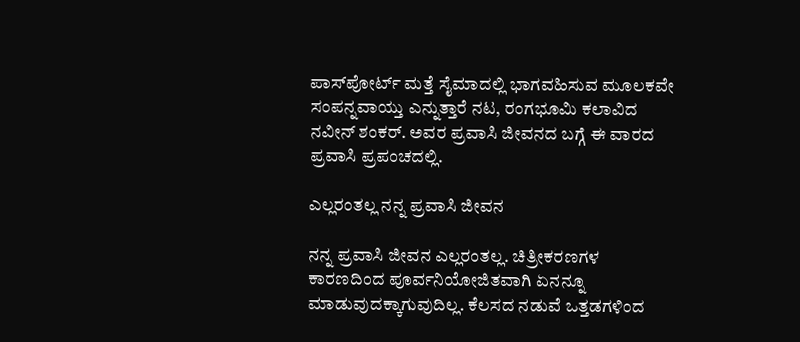ಪಾಸ್‌ಪೋರ್ಟ್‌ ಮತ್ತೆ ಸೈಮಾದಲ್ಲಿ ಭಾಗವಹಿಸುವ ಮೂಲಕವೇ ಸಂಪನ್ನವಾಯ್ತು ಎನ್ನುತ್ತಾರೆ ನಟ, ರಂಗಭೂಮಿ ಕಲಾವಿದ ನವೀನ್‌ ಶಂಕರ್. ಅವರ ಪ್ರವಾಸಿ ಜೀವನದ ಬಗ್ಗೆ ಈ ವಾರದ ಪ್ರವಾಸಿ ಪ್ರಪಂಚದಲ್ಲಿ.

ಎಲ್ಲರಂತಲ್ಲ ನನ್ನ ಪ್ರವಾಸಿ ಜೀವನ

ನನ್ನ ಪ್ರವಾಸಿ ಜೀವನ ಎಲ್ಲರಂತಲ್ಲ. ಚಿತ್ರೀಕರಣಗಳ ಕಾರಣದಿಂದ ಪೂರ್ವನಿಯೋಜಿತವಾಗಿ ಏನನ್ನೂ ಮಾಡುವುದಕ್ಕಾಗುವುದಿಲ್ಲ. ಕೆಲಸದ ನಡುವೆ ಒತ್ತಡಗಳಿಂದ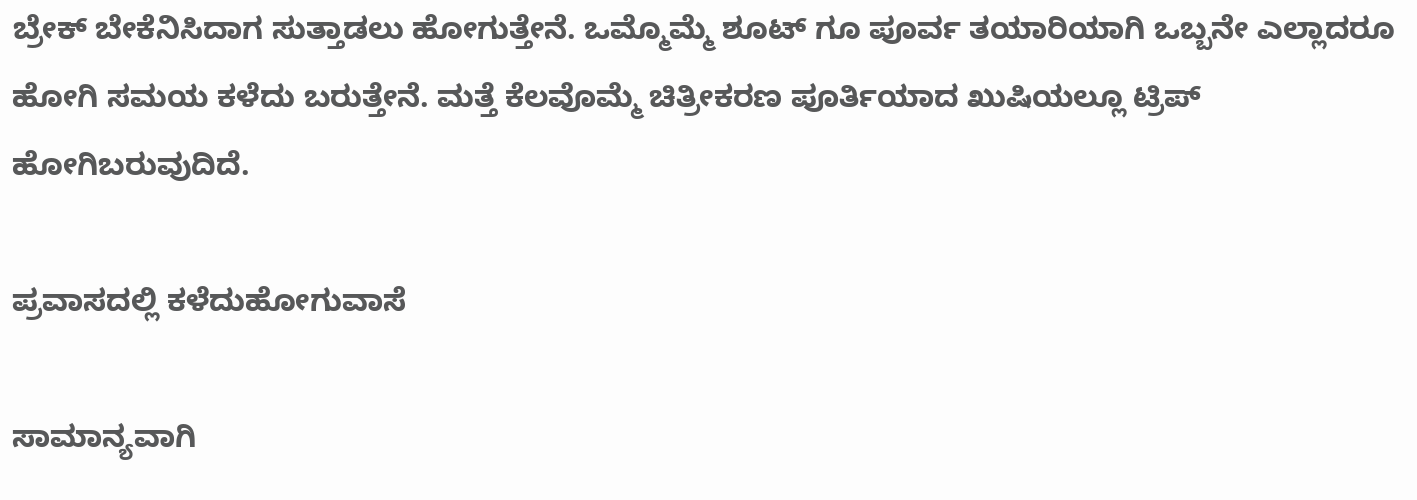ಬ್ರೇಕ್‌ ಬೇಕೆನಿಸಿದಾಗ ಸುತ್ತಾಡಲು ಹೋಗುತ್ತೇನೆ. ಒಮ್ಮೊಮ್ಮೆ ಶೂಟ್‌ ಗೂ ಪೂರ್ವ ತಯಾರಿಯಾಗಿ ಒಬ್ಬನೇ ಎಲ್ಲಾದರೂ ಹೋಗಿ ಸಮಯ ಕಳೆದು ಬರುತ್ತೇನೆ. ಮತ್ತೆ ಕೆಲವೊಮ್ಮೆ ಚಿತ್ರೀಕರಣ ಪೂರ್ತಿಯಾದ ಖುಷಿಯಲ್ಲೂ ಟ್ರಿಪ್‌ ಹೋಗಿಬರುವುದಿದೆ.

ಪ್ರವಾಸದಲ್ಲಿ ಕಳೆದುಹೋಗುವಾಸೆ

ಸಾಮಾನ್ಯವಾಗಿ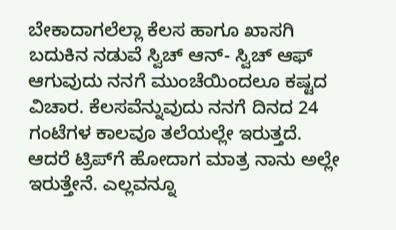ಬೇಕಾದಾಗಲೆಲ್ಲಾ ಕೆಲಸ ಹಾಗೂ ಖಾಸಗಿ ಬದುಕಿನ ನಡುವೆ ಸ್ವಿಚ್‌ ಆನ್- ಸ್ವಿಚ್‌ ಆಫ್ ಆಗುವುದು ನನಗೆ ಮುಂಚೆಯಿಂದಲೂ ಕಷ್ಟದ ವಿಚಾರ. ಕೆಲಸವೆನ್ನುವುದು ನನಗೆ ದಿನದ 24 ಗಂಟೆಗಳ ಕಾಲವೂ ತಲೆಯಲ್ಲೇ ಇರುತ್ತದೆ. ಆದರೆ ಟ್ರಿಪ್‌ಗೆ ಹೋದಾಗ ಮಾತ್ರ ನಾನು ಅಲ್ಲೇ ಇರುತ್ತೇನೆ. ಎಲ್ಲವನ್ನೂ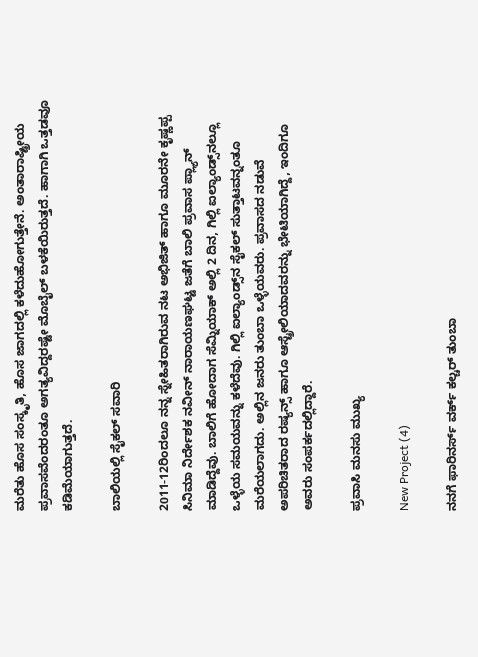ಮರೆತು ಹೊಸ ಸಂಸ್ಕೃತಿ, ಹೊಸ ಜಾಗದಲ್ಲಿ ಕಳೆದುಹೋಗುತ್ತೇನೆ. ಅಂತಾರಾಷ್ಟ್ರೀಯ ಪ್ರವಾಸವೆಂದರಂತೂ ಅಗತ್ಯವಿದ್ದರಷ್ಟೇ ಮೊಬೈಲ್‌ ಬಳಕೆಯಿರುತ್ತದೆ. ಹಾಗಾಗಿ ಒತ್ತಡವೂ ಕಡಿಮೆಯಾಗುತ್ತದೆ.

ಬಾಲಿಯಲ್ಲಿ ಸೈಕಲ್‌ ಸವಾರಿ

2011-12ರಿಂದಲೂ ನನ್ನ ಸ್ನೇಹಿತರಾಗಿರುವ ನಟ ಅಭಿಜಿತ್‌ ಹಾಗೂ ಮೂರನೇ ಕೃಷ್ಣಪ್ಪ ಸಿನಿಮಾ ನಿರ್ದೇಶಕ ನವೀನ್‌ ನಾರಾಯಣಘಟ್ಟ ಜತೆಗೆ ಬಾಲಿ ಪ್ರವಾಸ ಪ್ಲ್ಯಾನ್‌ ಮಾಡಿದ್ದೆವು. ಬಾಲಿಗೆ ಹೋದಾಗ ಸೆಮ್ನಿಯಾಕ್‌ ಅಲ್ಲಿ 2 ದಿನ, ಗಿಲ್ಲಿ ಐಲ್ಯಾಂಡ್ಸ್‌ನಲ್ಲೂ ಒಳ್ಳೆಯ ಸಮಯವನ್ನು ಕಳೆದೆವು. ಗಿಲ್ಲಿ ಐಲ್ಯಾಂಡ್ಸ್‌ನ ಸೈಕಲ್‌ ಸುತ್ತಾಟವನ್ನಂತೂ ಮರೆಯಲಾಗದು. ಅಲ್ಲಿನ ಜನರು ತುಂಬಾ ಒಳ್ಳೆಯವರು. ಪ್ರವಾಸದ ನಡುವೆ ಅಪರಿಚಿತರಾದ ರಷ್ಯನ್ಸ್‌ ಹಾಗೂ ಆಸ್ಟ್ರೇಲಿಯಾದವರನ್ನು ಭೇಟಿಯಾಗಿದ್ದೆ, ಇಂದಿಗೂ ಅವರು ಸಂಪರ್ಕದಲ್ಲಿದ್ದಾರೆ.

ಪ್ರವಾಸಿ ಮನಸು ಮುಖ್ಯ

New Project (4)

ನನಗೆ ಫಾರಿನರ್ಸ್‌ ವರ್ಕ್‌ ಕಲ್ಚರ್‌ ತುಂಬಾ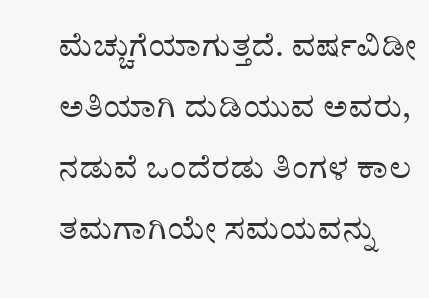ಮೆಚ್ಚುಗೆಯಾಗುತ್ತದೆ. ವರ್ಷವಿಡೀ ಅತಿಯಾಗಿ ದುಡಿಯುವ ಅವರು, ನಡುವೆ ಒಂದೆರಡು ತಿಂಗಳ ಕಾಲ ತಮಗಾಗಿಯೇ ಸಮಯವನ್ನು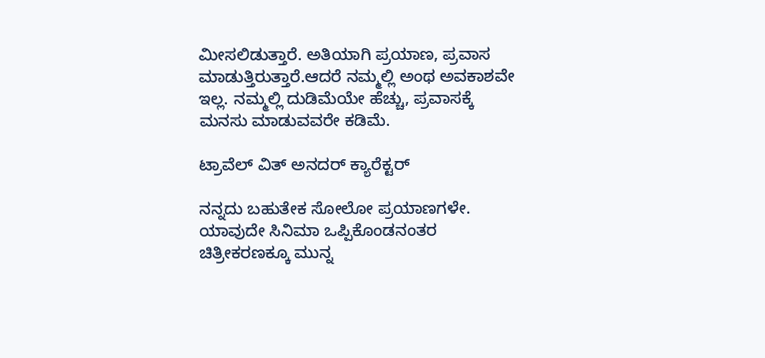ಮೀಸಲಿಡುತ್ತಾರೆ. ಅತಿಯಾಗಿ ಪ್ರಯಾಣ, ಪ್ರವಾಸ ಮಾಡುತ್ತಿರುತ್ತಾರೆ.ಆದರೆ ನಮ್ಮಲ್ಲಿ ಅಂಥ ಅವಕಾಶವೇ ಇಲ್ಲ. ನಮ್ಮಲ್ಲಿ ದುಡಿಮೆಯೇ ಹೆಚ್ಚು, ಪ್ರವಾಸಕ್ಕೆ ಮನಸು ಮಾಡುವವರೇ ಕಡಿಮೆ.

ಟ್ರಾವೆಲ್‌ ವಿತ್ ಅನದರ್‌ ಕ್ಯಾರೆಕ್ಟರ್‌

ನನ್ನದು ಬಹುತೇಕ ಸೋಲೋ ಪ್ರಯಾಣಗಳೇ. ಯಾವುದೇ ಸಿನಿಮಾ ಒಪ್ಪಿಕೊಂಡನಂತರ ಚಿತ್ರೀಕರಣಕ್ಕೂ ಮುನ್ನ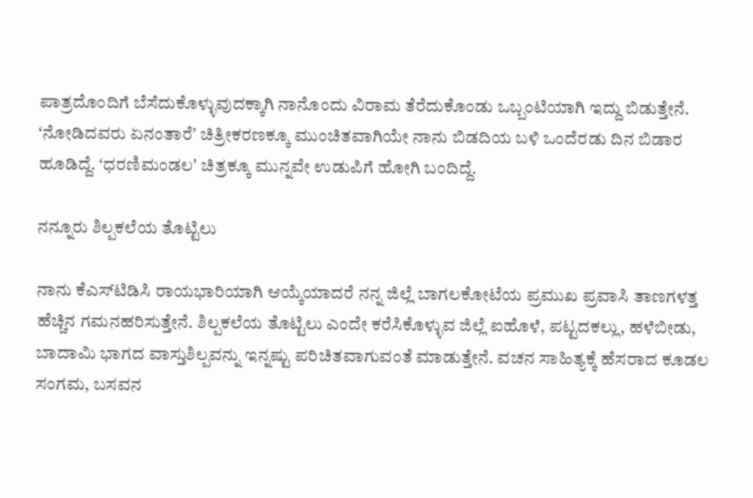ಪಾತ್ರದೊಂದಿಗೆ ಬೆಸೆದುಕೊಳ್ಳುವುದಕ್ಕಾಗಿ ನಾನೊಂದು ವಿರಾಮ ತೆರೆದುಕೊಂಡು ಒಬ್ಬಂಟಿಯಾಗಿ ಇದ್ದು ಬಿಡುತ್ತೇನೆ. ʻನೋಡಿದವರು ಏನಂತಾರೆʼ ಚಿತ್ರೀಕರಣಕ್ಕೂ ಮುಂಚಿತವಾಗಿಯೇ ನಾನು ಬಿಡದಿಯ ಬಳಿ ಒಂದೆರಡು ದಿನ ಬಿಡಾರ ಹೂಡಿದ್ದೆ. ʻಧರಣಿಮಂಡಲʼ ಚಿತ್ರಕ್ಕೂ ಮುನ್ನವೇ ಉಡುಪಿಗೆ ಹೋಗಿ ಬಂದಿದ್ದೆ.

ನನ್ನೂರು ಶಿಲ್ಪಕಲೆಯ ತೊಟ್ಟಿಲು

ನಾನು ಕೆಎಸ್‌ಟಿಡಿಸಿ ರಾಯಭಾರಿಯಾಗಿ ಆಯ್ಕೆಯಾದರೆ ನನ್ನ ಜಿಲ್ಲೆ ಬಾಗಲಕೋಟೆಯ ಪ್ರಮುಖ ಪ್ರವಾಸಿ ತಾಣಗಳತ್ತ ಹೆಚ್ಚಿನ ಗಮನಹರಿಸುತ್ತೇನೆ. ಶಿಲ್ಪಕಲೆಯ ತೊಟ್ಟಿಲು ಎಂದೇ ಕರೆಸಿಕೊಳ್ಳುವ ಜಿಲ್ಲೆ ಐಹೊಳೆ, ಪಟ್ಟದಕಲ್ಲು, ಹಳೆಬೀಡು, ಬಾದಾಮಿ ಭಾಗದ ವಾಸ್ತುಶಿಲ್ಪವನ್ನು ಇನ್ನಷ್ಟು ಪರಿಚಿತವಾಗುವಂತೆ ಮಾಡುತ್ತೇನೆ. ವಚನ ಸಾಹಿತ್ಯಕ್ಕೆ ಹೆಸರಾದ ಕೂಡಲ ಸಂಗಮ, ಬಸವನ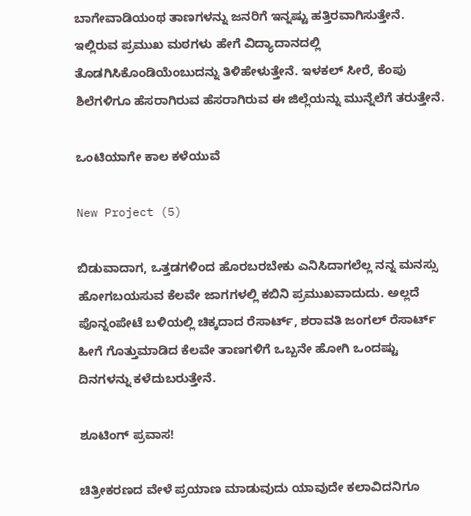ಬಾಗೇವಾಡಿಯಂಥ ತಾಣಗಳನ್ನು ಜನರಿಗೆ ಇನ್ನಷ್ಟು ಹತ್ತಿರವಾಗಿಸುತ್ತೇನೆ. ಇಲ್ಲಿರುವ ಪ್ರಮುಖ ಮಠಗಳು ಹೇಗೆ ವಿದ್ಯಾದಾನದಲ್ಲಿ ತೊಡಗಿಸಿಕೊಂಡಿಯೆಂಬುದನ್ನು ತಿಳಿಹೇಳುತ್ತೇನೆ. ಇಳಕಲ್‌ ಸೀರೆ, ಕೆಂಪು ಶಿಲೆಗಳಿಗೂ ಹೆಸರಾಗಿರುವ ಹೆಸರಾಗಿರುವ ಈ ಜಿಲ್ಲೆಯನ್ನು ಮುನ್ನೆಲೆಗೆ ತರುತ್ತೇನೆ.

ಒಂಟಿಯಾಗೇ ಕಾಲ ಕಳೆಯುವೆ

New Project (5)

ಬಿಡುವಾದಾಗ, ಒತ್ತಡಗಳಿಂದ ಹೊರಬರಬೇಕು ಎನಿಸಿದಾಗಲೆಲ್ಲ ನನ್ನ ಮನಸ್ಸು ಹೋಗಬಯಸುವ ಕೆಲವೇ ಜಾಗಗಳಲ್ಲಿ ಕಬಿನಿ ಪ್ರಮುಖವಾದುದು. ಅಲ್ಲದೆ ಪೊನ್ನಂಪೇಟೆ ಬಳಿಯಲ್ಲಿ ಚಿಕ್ಕದಾದ ರೆಸಾರ್ಟ್‌, ಶರಾವತಿ ಜಂಗಲ್‌ ರೆಸಾರ್ಟ್‌ ಹೀಗೆ ಗೊತ್ತುಮಾಡಿದ ಕೆಲವೇ ತಾಣಗಳಿಗೆ ಒಬ್ಬನೇ ಹೋಗಿ ಒಂದಷ್ಟು ದಿನಗಳನ್ನು ಕಳೆದುಬರುತ್ತೇನೆ.

ಶೂಟಿಂಗ್‌ ಪ್ರವಾಸ!

ಚಿತ್ರೀಕರಣದ ವೇಳೆ ಪ್ರಯಾಣ ಮಾಡುವುದು ಯಾವುದೇ ಕಲಾವಿದನಿಗೂ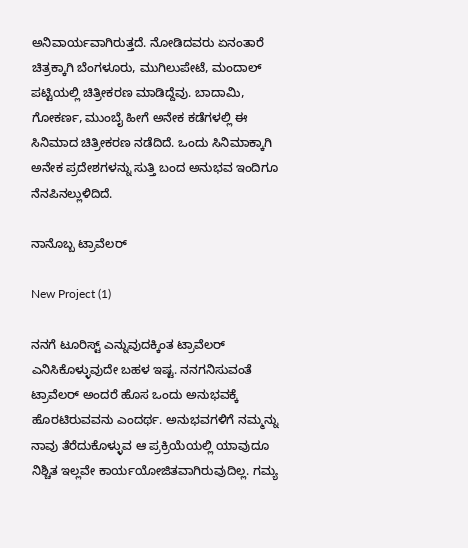ಅನಿವಾರ್ಯವಾಗಿರುತ್ತದೆ. ನೋಡಿದವರು ಏನಂತಾರೆ ಚಿತ್ರಕ್ಕಾಗಿ ಬೆಂಗಳೂರು, ಮುಗಿಲುಪೇಟೆ, ಮಂದಾಲ್‌ ಪಟ್ಟಿಯಲ್ಲಿ ಚಿತ್ರೀಕರಣ ಮಾಡಿದ್ದೆವು. ಬಾದಾಮಿ, ಗೋಕರ್ಣ, ಮುಂಬೈ ಹೀಗೆ ಅನೇಕ ಕಡೆಗಳಲ್ಲಿ ಈ ಸಿನಿಮಾದ ಚಿತ್ರೀಕರಣ ನಡೆದಿದೆ. ಒಂದು ಸಿನಿಮಾಕ್ಕಾಗಿ ಅನೇಕ ಪ್ರದೇಶಗಳನ್ನು ಸುತ್ತಿ ಬಂದ ಅನುಭವ ಇಂದಿಗೂ ನೆನಪಿನಲ್ಲುಳಿದಿದೆ.

ನಾನೊಬ್ಬ ಟ್ರಾವೆಲರ್‌

New Project (1)

ನನಗೆ ಟೂರಿಸ್ಟ್‌ ಎನ್ನುವುದಕ್ಕಿಂತ ಟ್ರಾವೆಲರ್‌ ಎನಿಸಿಕೊಳ್ಳುವುದೇ ಬಹಳ ಇಷ್ಟ. ನನಗನಿಸುವಂತೆ ಟ್ರಾವೆಲರ್‌ ಅಂದರೆ ಹೊಸ ಒಂದು ಅನುಭವಕ್ಕೆ ಹೊರಟಿರುವವನು ಎಂದರ್ಥ. ಅನುಭವಗಳಿಗೆ ನಮ್ಮನ್ನು ನಾವು ತೆರೆದುಕೊಳ್ಳುವ ಆ ಪ್ರಕ್ರಿಯೆಯಲ್ಲಿ ಯಾವುದೂ ನಿಶ್ಚಿತ ಇಲ್ಲವೇ ಕಾರ್ಯಯೋಜಿತವಾಗಿರುವುದಿಲ್ಲ. ಗಮ್ಯ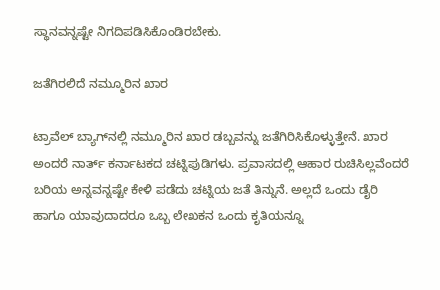ಸ್ಥಾನವನ್ನಷ್ಟೇ ನಿಗದಿಪಡಿಸಿಕೊಂಡಿರಬೇಕು.

ಜತೆಗಿರಲಿದೆ ನಮ್ಮೂರಿನ ಖಾರ

ಟ್ರಾವೆಲ್‌ ಬ್ಯಾಗ್‌ನಲ್ಲಿ ನಮ್ಮೂರಿನ ಖಾರ ಡಬ್ಬವನ್ನು ಜತೆಗಿರಿಸಿಕೊಳ್ಳುತ್ತೇನೆ. ಖಾರ ಅಂದರೆ ನಾರ್ತ್‌ ಕರ್ನಾಟಕದ ಚಟ್ನಿಪುಡಿಗಳು. ಪ್ರವಾಸದಲ್ಲಿ ಆಹಾರ ರುಚಿಸಿಲ್ಲವೆಂದರೆ ಬರಿಯ ಅನ್ನವನ್ನಷ್ಟೇ ಕೇಳಿ ಪಡೆದು ಚಟ್ನಿಯ ಜತೆ ತಿನ್ನುನೆ. ಅಲ್ಲದೆ ಒಂದು ಡೈರಿ ಹಾಗೂ ಯಾವುದಾದರೂ ಒಬ್ಬ ಲೇಖಕನ ಒಂದು ಕೃತಿಯನ್ನೂ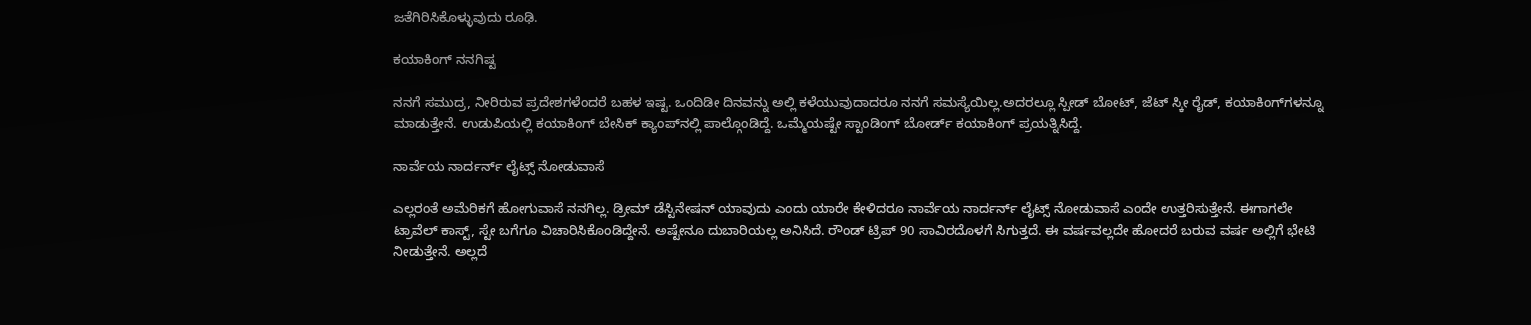ಜತೆಗಿರಿಸಿಕೊಳ್ಳುವುದು ರೂಢಿ.

ಕಯಾಕಿಂಗ್‌ ನನಗಿಷ್ಟ

ನನಗೆ ಸಮುದ್ರ, ನೀರಿರುವ ಪ್ರದೇಶಗಳೆಂದರೆ ಬಹಳ ಇಷ್ಟ. ಒಂದಿಡೀ ದಿನವನ್ನು ಅಲ್ಲಿ ಕಳೆಯುವುದಾದರೂ ನನಗೆ ಸಮಸ್ಯೆಯಿಲ್ಲ.ಅದರಲ್ಲೂ ಸ್ಪೀಡ್‌ ಬೋಟ್‌, ಜೆಟ್‌ ಸ್ಕೀ ರೈಡ್‌, ಕಯಾಕಿಂಗ್‌ಗಳನ್ನೂ ಮಾಡುತ್ತೇನೆ. ಉಡುಪಿಯಲ್ಲಿ ಕಯಾಕಿಂಗ್‌ ಬೇಸಿಕ್‌ ಕ್ಯಾಂಪ್‌ನಲ್ಲಿ ಪಾಲ್ಗೊಂಡಿದ್ದೆ. ಒಮ್ಮೆಯಷ್ಟೇ ಸ್ಟಾಂಡಿಂಗ್‌ ಬೋರ್ಡ್‌ ಕಯಾಕಿಂಗ್‌ ಪ್ರಯತ್ನಿಸಿದ್ದೆ.

ನಾರ್ವೆಯ ನಾರ್ದರ್ನ್ ಲೈಟ್ಸ್‌ ನೋಡುವಾಸೆ

ಎಲ್ಲರಂತೆ ಅಮೆರಿಕಗೆ ಹೋಗುವಾಸೆ ನನಗಿಲ್ಲ. ಡ್ರೀಮ್‌ ಡೆಸ್ಟಿನೇಷನ್‌ ಯಾವುದು ಎಂದು ಯಾರೇ ಕೇಳಿದರೂ ನಾರ್ವೆಯ ನಾರ್ದರ್ನ್ ಲೈಟ್ಸ್‌ ನೋಡುವಾಸೆ ಎಂದೇ ಉತ್ತರಿಸುತ್ತೇನೆ. ಈಗಾಗಲೇ ಟ್ರಾವೆಲ್‌ ಕಾಸ್ಟ್‌, ಸ್ಟೇ ಬಗೆಗೂ ವಿಚಾರಿಸಿಕೊಂಡಿದ್ದೇನೆ. ಅಷ್ಟೇನೂ ದುಬಾರಿಯಲ್ಲ ಅನಿಸಿದೆ. ರೌಂಡ್ ಟ್ರಿಪ್‌ 90 ಸಾವಿರದೊಳಗೆ ಸಿಗುತ್ತದೆ. ಈ ವರ್ಷವಲ್ಲದೇ ಹೋದರೆ ಬರುವ ವರ್ಷ ಅಲ್ಲಿಗೆ ಭೇಟಿ ನೀಡುತ್ತೇನೆ. ಅಲ್ಲದೆ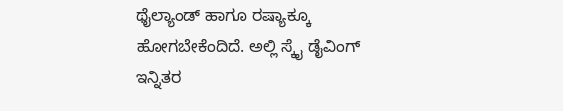ಥೈಲ್ಯಾಂಡ್‌ ಹಾಗೂ ರಷ್ಯಾಕ್ಕೂ ಹೋಗಬೇಕೆಂದಿದೆ. ಅಲ್ಲಿ ಸ್ಕೈ ಡೈವಿಂಗ್‌ ಇನ್ನಿತರ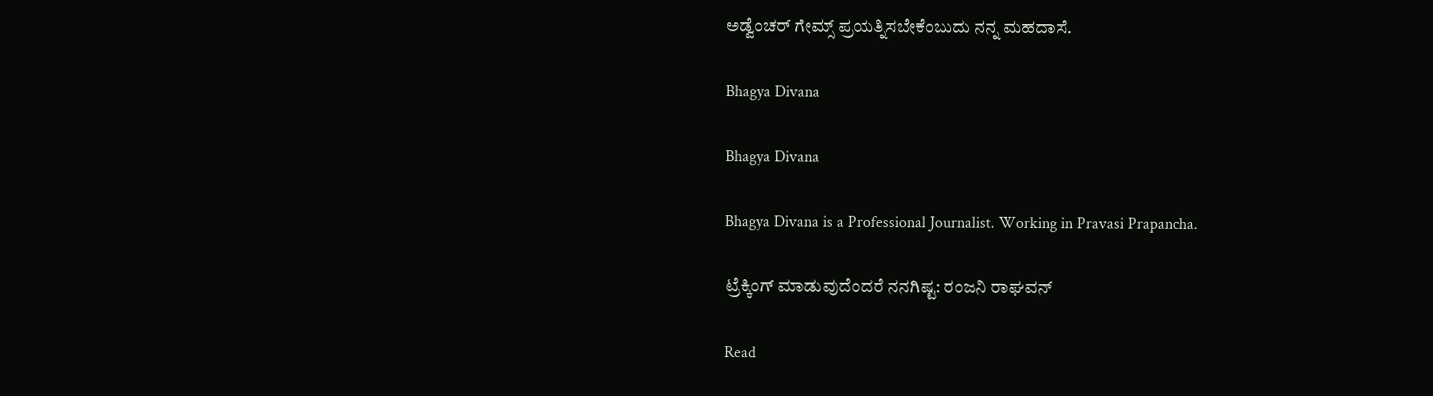ಅಡ್ವೆಂಚರ್‌ ಗೇಮ್ಸ್‌ ಪ್ರಯತ್ನಿಸಬೇಕೆಂಬುದು ನನ್ನ ಮಹದಾಸೆ.

Bhagya Divana

Bhagya Divana

Bhagya Divana is a Professional Journalist. Working in Pravasi Prapancha.

ಟ್ರೆಕ್ಕಿಂಗ್‌ ಮಾಡುವುದೆಂದರೆ ನನಗಿಷ್ಟ: ರಂಜನಿ ರಾಘವನ್‌

Read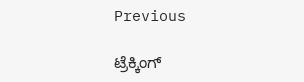Previous

ಟ್ರೆಕ್ಕಿಂಗ್‌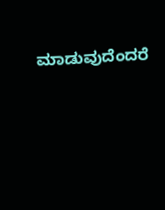ಮಾಡುವುದೆಂದರೆ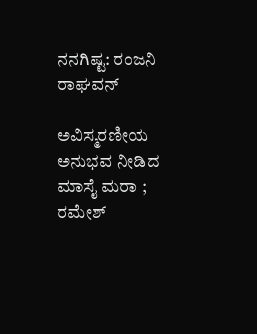ನನಗಿಷ್ಟ: ರಂಜನಿ ರಾಘವನ್‌

ಅವಿಸ್ಮರಣೀಯ ಅನುಭವ ನೀಡಿದ ಮಾಸೈ ಮರಾ ; ರಮೇಶ್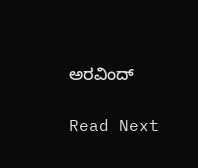ಅರವಿಂದ್

Read Next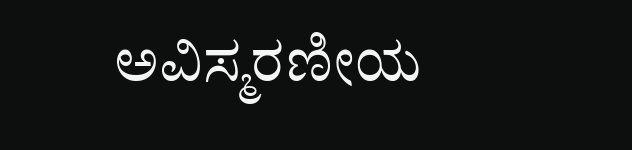ಅವಿಸ್ಮರಣೀಯ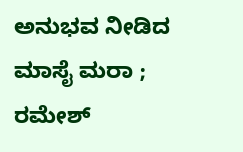ಅನುಭವ ನೀಡಿದ ಮಾಸೈ ಮರಾ ; ರಮೇಶ್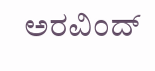ಅರವಿಂದ್